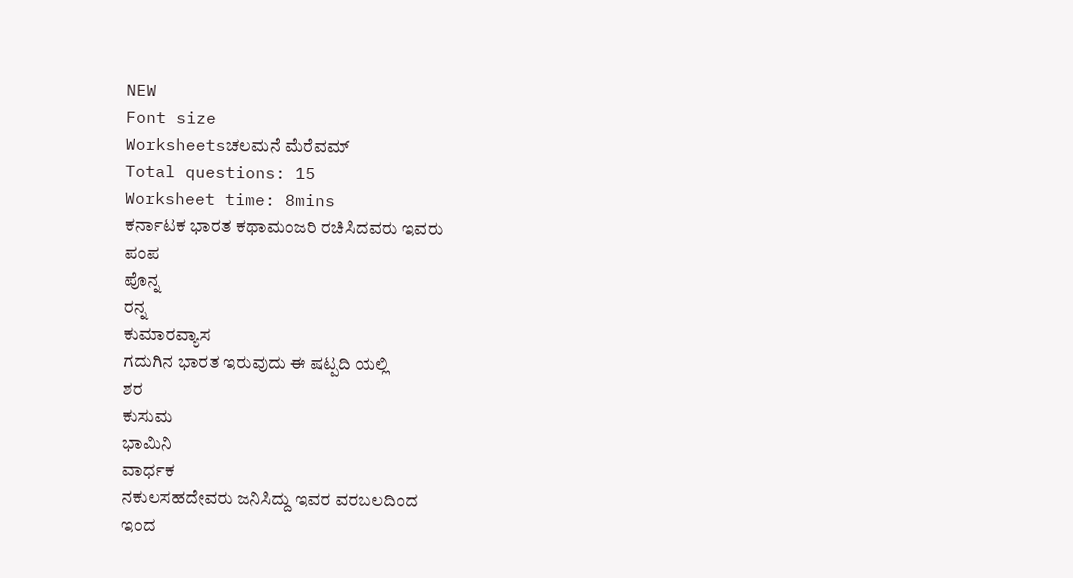NEW
Font size
Worksheetsಚಲಮನೆ ಮೆರೆವಮ್
Total questions: 15
Worksheet time: 8mins
ಕರ್ನಾಟಕ ಭಾರತ ಕಥಾಮಂಜರಿ ರಚಿಸಿದವರು ಇವರು
ಪಂಪ
ಪೊನ್ನ
ರನ್ನ
ಕುಮಾರವ್ಯಾಸ
ಗದುಗಿನ ಭಾರತ ಇರುವುದು ಈ ಷಟ್ಪದಿ ಯಲ್ಲಿ
ಶರ
ಕುಸುಮ
ಭಾಮಿನಿ
ವಾರ್ಧಕ
ನಕುಲಸಹದೇವರು ಜನಿಸಿದ್ದು ಇವರ ವರಬಲದಿಂದ
ಇಂದ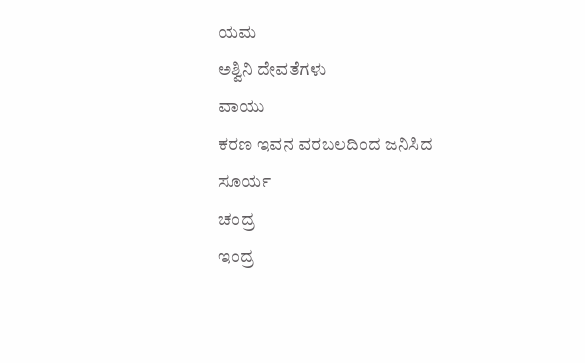ಯಮ
ಅಶ್ವಿನಿ ದೇವತೆಗಳು
ವಾಯು
ಕರಣ ಇವನ ವರಬಲದಿಂದ ಜನಿಸಿದ
ಸೂರ್ಯ
ಚಂದ್ರ
ಇಂದ್ರ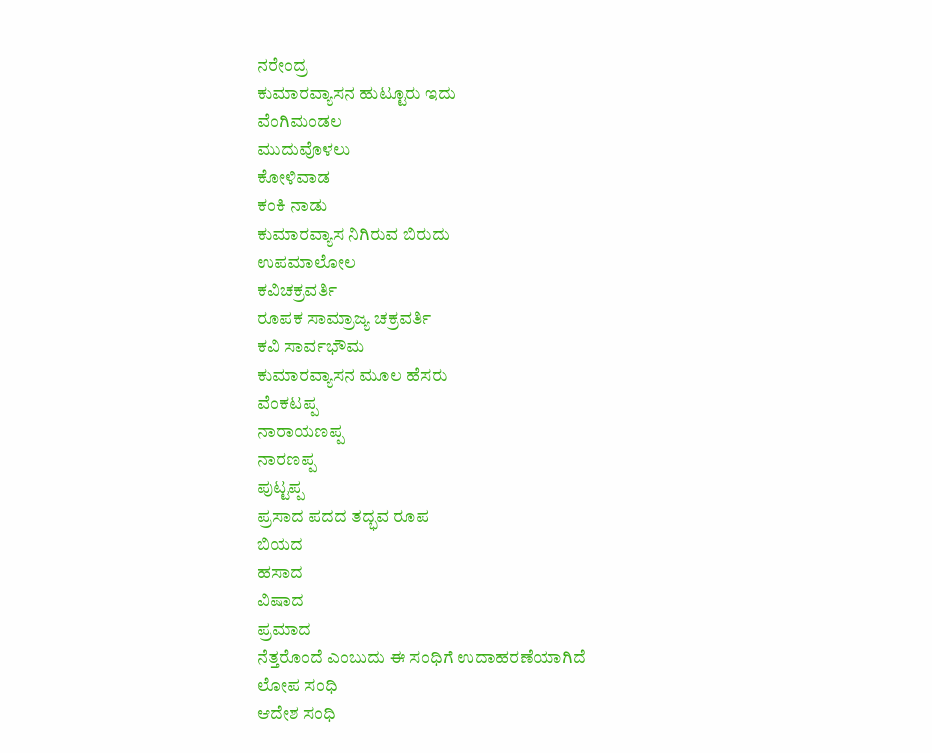ನರೇಂದ್ರ
ಕುಮಾರವ್ಯಾಸನ ಹುಟ್ಟೂರು ಇದು
ವೆಂಗಿಮಂಡಲ
ಮುದುವೊಳಲು
ಕೋಳಿವಾಡ
ಕಂಕಿ ನಾಡು
ಕುಮಾರವ್ಯಾಸ ನಿಗಿರುವ ಬಿರುದು
ಉಪಮಾಲೋಲ
ಕವಿಚಕ್ರವರ್ತಿ
ರೂಪಕ ಸಾಮ್ರಾಜ್ಯ ಚಕ್ರವರ್ತಿ
ಕವಿ ಸಾರ್ವಭೌಮ
ಕುಮಾರವ್ಯಾಸನ ಮೂಲ ಹೆಸರು
ವೆಂಕಟಪ್ಪ
ನಾರಾಯಣಪ್ಪ
ನಾರಣಪ್ಪ
ಪುಟ್ಟಪ್ಪ
ಪ್ರಸಾದ ಪದದ ತದ್ಭವ ರೂಪ
ಬಿಯದ
ಹಸಾದ
ವಿಷಾದ
ಪ್ರಮಾದ
ನೆತ್ತರೊಂದೆ ಎಂಬುದು ಈ ಸಂಧಿಗೆ ಉದಾಹರಣೆಯಾಗಿದೆ
ಲೋಪ ಸಂಧಿ
ಆದೇಶ ಸಂಧಿ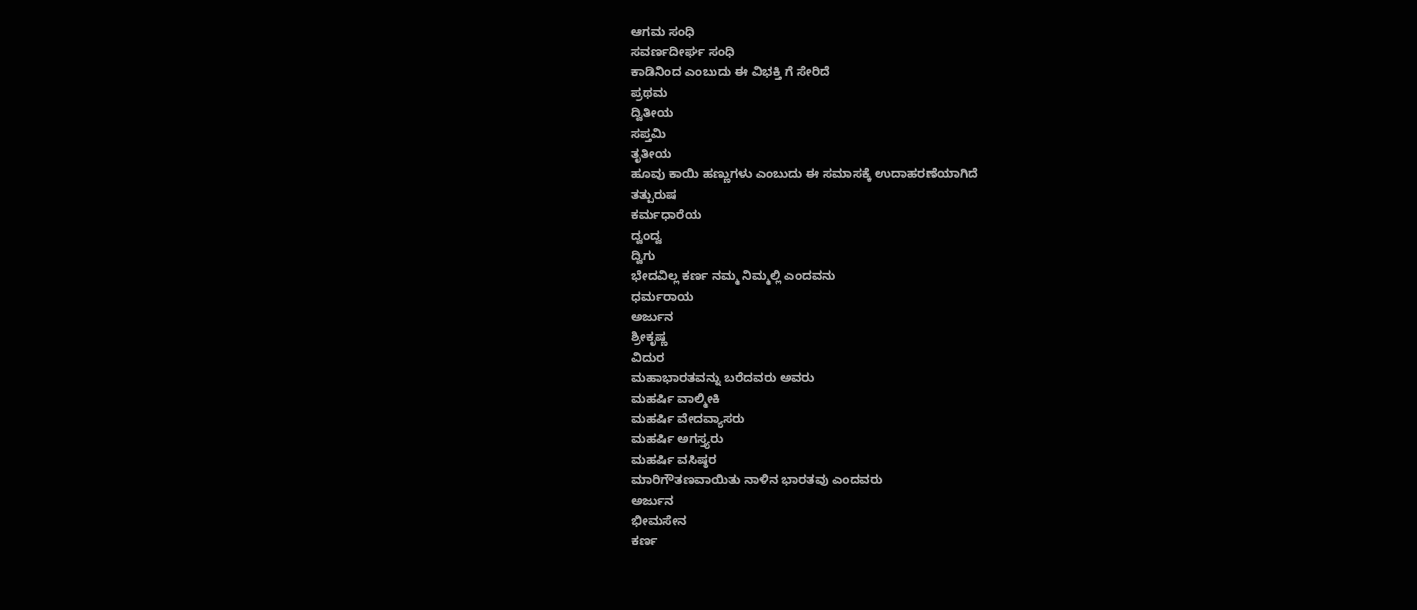ಆಗಮ ಸಂಧಿ
ಸವರ್ಣದೀರ್ಘ ಸಂಧಿ
ಕಾಡಿನಿಂದ ಎಂಬುದು ಈ ವಿಭಕ್ತಿ ಗೆ ಸೇರಿದೆ
ಪ್ರಥಮ
ದ್ವಿತೀಯ
ಸಪ್ತಮಿ
ತೃತೀಯ
ಹೂವು ಕಾಯಿ ಹಣ್ಣುಗಳು ಎಂಬುದು ಈ ಸಮಾಸಕ್ಕೆ ಉದಾಹರಣೆಯಾಗಿದೆ
ತತ್ಪುರುಷ
ಕರ್ಮಧಾರೆಯ
ದ್ವಂದ್ವ
ದ್ವಿಗು
ಭೇದವಿಲ್ಲ ಕರ್ಣ ನಮ್ಮ ನಿಮ್ಮಲ್ಲಿ ಎಂದವನು
ಧರ್ಮರಾಯ
ಅರ್ಜುನ
ಶ್ರೀಕೃಷ್ಣ
ವಿದುರ
ಮಹಾಭಾರತವನ್ನು ಬರೆದವರು ಅವರು
ಮಹರ್ಷಿ ವಾಲ್ಮೀಕಿ
ಮಹರ್ಷಿ ವೇದವ್ಯಾಸರು
ಮಹರ್ಷಿ ಅಗಸ್ತ್ಯರು
ಮಹರ್ಷಿ ವಸಿಷ್ಠರ
ಮಾರಿಗೌತಣವಾಯಿತು ನಾಳಿನ ಭಾರತವು ಎಂದವರು
ಅರ್ಜುನ
ಭೀಮಸೇನ
ಕರ್ಣ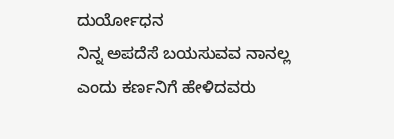ದುರ್ಯೋಧನ
ನಿನ್ನ ಅಪದೆಸೆ ಬಯಸುವವ ನಾನಲ್ಲ ಎಂದು ಕರ್ಣನಿಗೆ ಹೇಳಿದವರು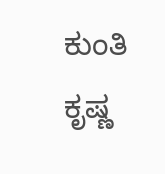ಕುಂತಿ
ಕೃಷ್ಣ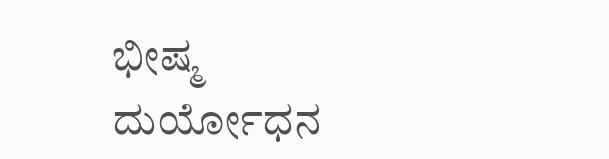ಭೀಷ್ಮ
ದುರ್ಯೋಧನ